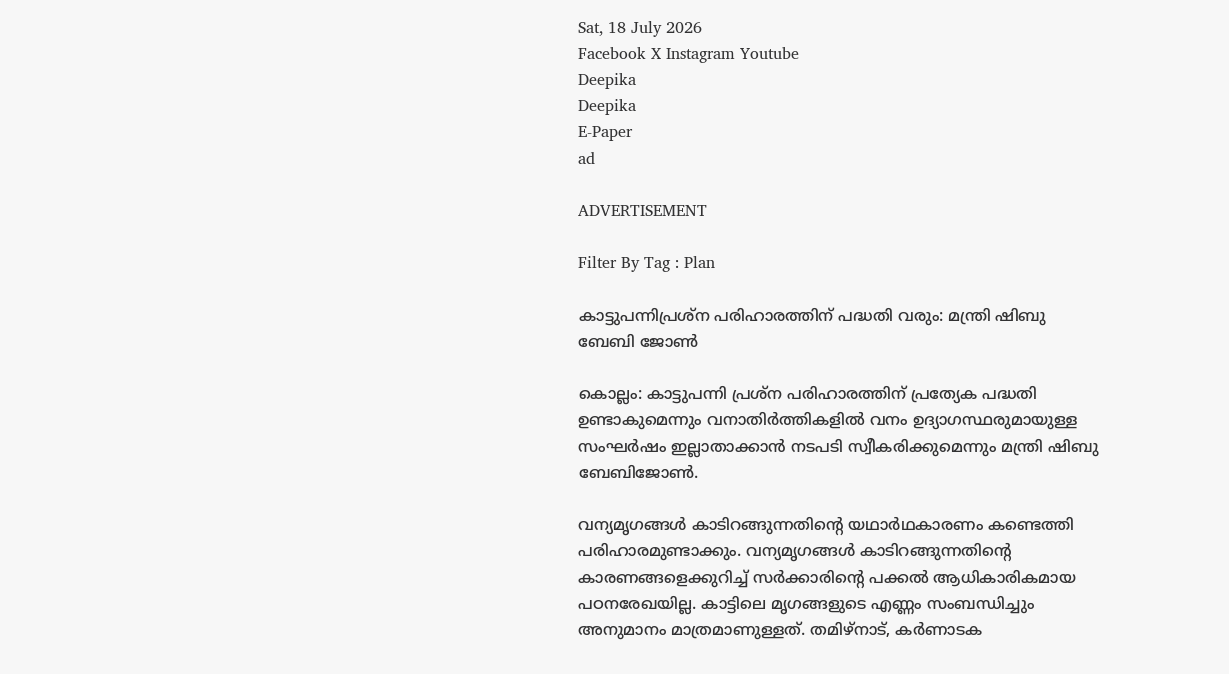Sat, 18 July 2026
Facebook X Instagram Youtube
Deepika
Deepika
E-Paper
ad

ADVERTISEMENT

Filter By Tag : Plan

കാട്ടുപന്നിപ്രശ്‌ന പരിഹാരത്തിന് പദ്ധതി വരും: മന്ത്രി ഷിബു ബേബി ജോണ്‍

കൊല്ലം: കാട്ടുപന്നി പ്രശ്‌ന പരിഹാരത്തിന് പ്രത്യേക പദ്ധതി ഉണ്ടാകുമെന്നും വനാതിര്‍ത്തികളില്‍ വനം ഉദ്യാഗസ്ഥരുമായുള്ള സംഘര്‍ഷം ഇല്ലാതാക്കാന്‍ നടപടി സ്വീകരിക്കുമെന്നും മന്ത്രി ഷിബു ബേബിജോണ്‍.

വന്യമൃഗങ്ങള്‍ കാടിറങ്ങുന്നതിന്‍റെ യഥാര്‍ഥകാരണം കണ്ടെത്തി പരിഹാരമുണ്ടാക്കും. വന്യമൃഗങ്ങള്‍ കാടിറങ്ങുന്നതിന്‍റെ കാരണങ്ങളെക്കുറിച്ച് സര്‍ക്കാരിന്‍റെ പക്കല്‍ ആധികാരികമായ പഠനരേഖയില്ല. കാട്ടിലെ മൃഗങ്ങളുടെ എണ്ണം സംബന്ധിച്ചും അനുമാനം മാത്രമാണുള്ളത്. തമിഴ്‌നാട്, കര്‍ണാടക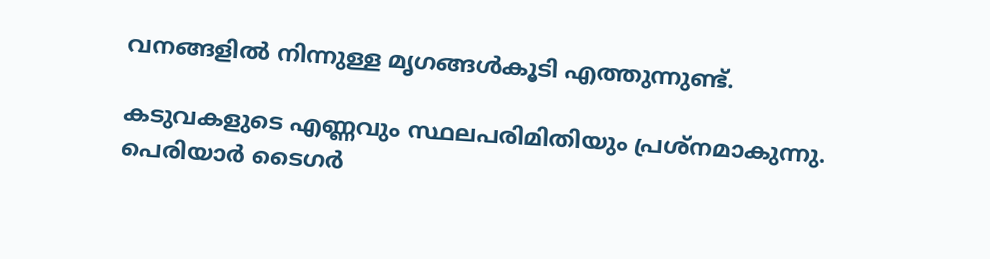വനങ്ങളില്‍ നിന്നുള്ള മൃഗങ്ങള്‍കൂടി എത്തുന്നുണ്ട്.

കടുവകളുടെ എണ്ണവും സ്ഥലപരിമിതിയും പ്രശ്‌നമാകുന്നു. പെരിയാര്‍ ടൈഗര്‍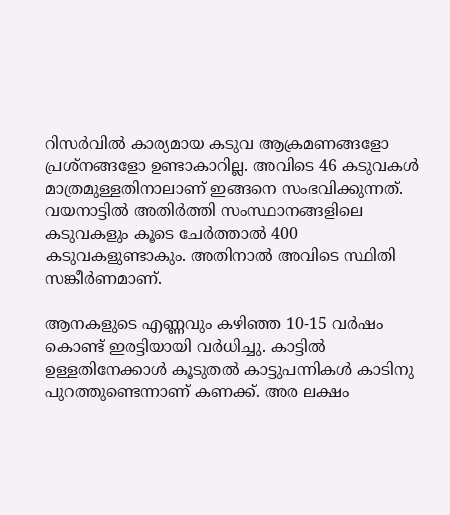റിസര്‍വില്‍ കാര്യമായ കടുവ ആക്രമണങ്ങളോ പ്രശ്നങ്ങളോ ഉണ്ടാകാറില്ല. അവിടെ 46 കടുവകള്‍ മാത്രമുള്ളതിനാലാണ് ഇങ്ങനെ സംഭവിക്കുന്നത്. വയനാട്ടില്‍ അതിര്‍ത്തി സംസ്ഥാനങ്ങളിലെ കടുവകളും കൂടെ ചേര്‍ത്താല്‍ 400 കടുവകളുണ്ടാകും. അതിനാല്‍ അവിടെ സ്ഥിതി സങ്കീര്‍ണമാണ്.

ആനകളുടെ എണ്ണവും കഴിഞ്ഞ 10-15 വര്‍ഷം കൊണ്ട് ഇരട്ടിയായി വര്‍ധിച്ചു. കാട്ടില്‍ ഉള്ളതിനേക്കാള്‍ കൂടുതല്‍ കാട്ടുപന്നികള്‍ കാടിനു പുറത്തുണ്ടെന്നാണ് കണക്ക്. അര ലക്ഷം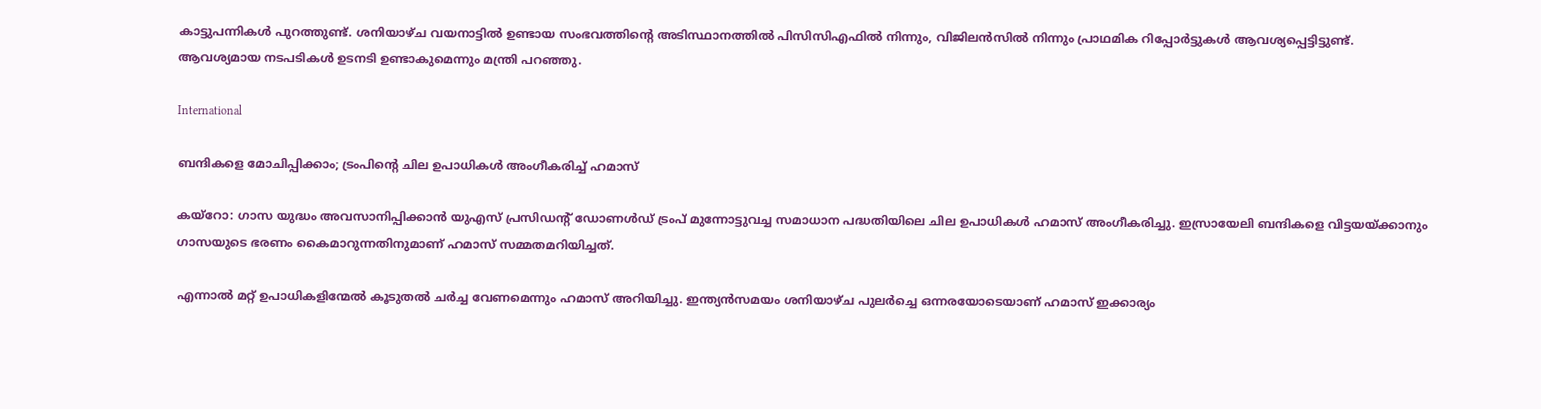കാട്ടുപന്നികള്‍ പുറത്തുണ്ട്. ശനിയാഴ്ച വയനാട്ടില്‍ ഉണ്ടായ സംഭവത്തിന്‍റെ അടിസ്ഥാനത്തില്‍ പിസിസിഎഫില്‍ നിന്നും, വിജിലന്‍സില്‍ നിന്നും പ്രാഥമിക റിപ്പോര്‍ട്ടുകള്‍ ആവശ്യപ്പെട്ടിട്ടുണ്ട്. ആവശ്യമായ നടപടികള്‍ ഉടനടി ഉണ്ടാകുമെന്നും മന്ത്രി പറഞ്ഞു.

International

ബന്ദികളെ മോചിപ്പിക്കാം; ട്രംപിന്‍റെ ചില ഉപാധികൾ അംഗീകരിച്ച് ഹമാസ്

കയ്റോ: ഗാസ യുദ്ധം അവസാനിപ്പിക്കാൻ യുഎസ് പ്രസിഡന്‍റ് ഡോണൾഡ് ട്രംപ് മുന്നോട്ടുവച്ച സമാധാന പദ്ധതിയിലെ ചില ഉപാധികൾ ഹമാസ് അംഗീകരിച്ചു. ഇസ്രായേലി ബന്ദികളെ വിട്ടയയ്ക്കാനും ഗാസയുടെ ഭരണം കൈമാറുന്നതിനുമാണ് ഹമാസ് സമ്മതമറിയിച്ചത്.

എന്നാൽ മറ്റ് ഉപാധികളിന്മേൽ കൂടുതൽ ചർച്ച വേണമെന്നും ഹമാസ് അറിയിച്ചു. ഇന്ത്യൻസമയം ശനിയാഴ്ച പുലർച്ചെ ഒന്നരയോടെയാണ് ഹമാസ് ഇക്കാര്യം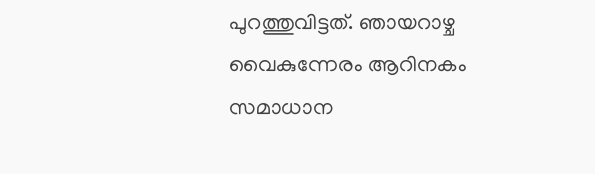പുറത്തുവിട്ടത്. ഞായറാഴ്ച‌ വൈകുന്നേരം ആറിനകം സമാധാന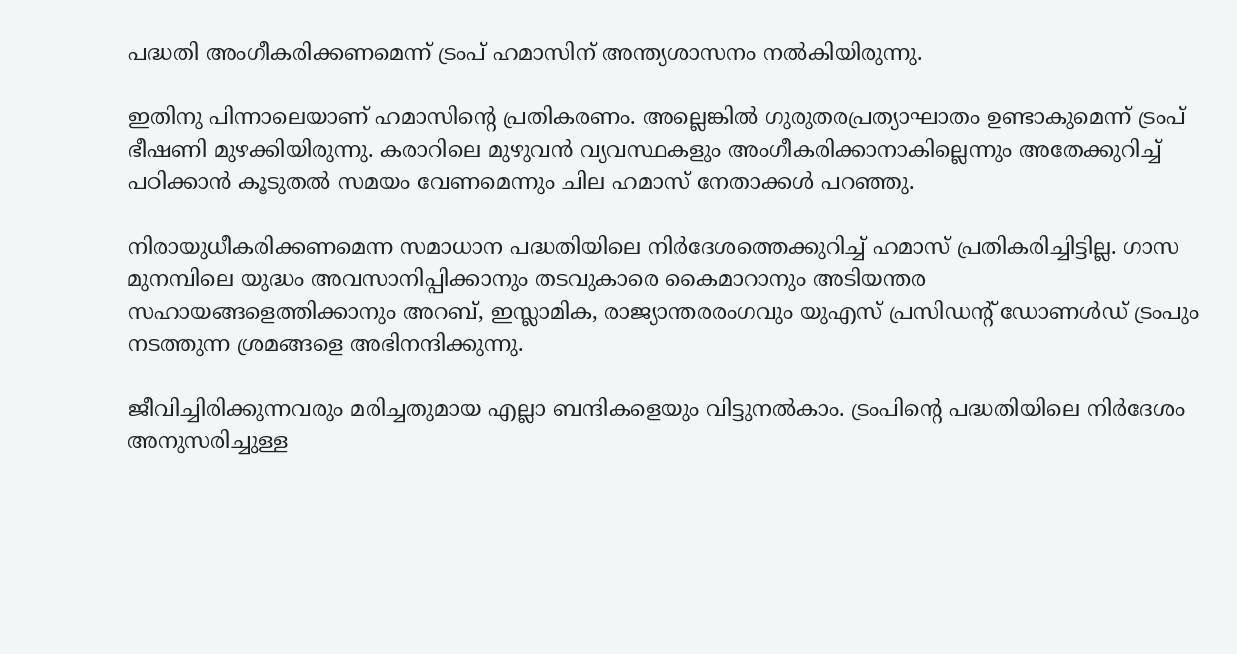പദ്ധതി അംഗീകരിക്കണമെന്ന് ട്രംപ് ഹമാസിന് അന്ത്യശാസനം നൽകിയിരുന്നു.

ഇതിനു പിന്നാലെയാണ് ഹമാസിന്‍റെ പ്രതികരണം. അല്ലെങ്കിൽ ഗുരുതരപ്രത്യാഘാതം ഉണ്ടാകുമെന്ന് ട്രംപ് ഭീഷണി മുഴക്കിയിരുന്നു. കരാറിലെ മുഴുവൻ വ്യവസ്ഥകളും അംഗീകരിക്കാനാകില്ലെന്നും അതേക്കുറിച്ച് പഠിക്കാൻ കൂടുതൽ സമയം വേണമെന്നും ചില ഹമാസ് നേതാക്കൾ പറഞ്ഞു.

നിരായുധീകരിക്കണമെന്ന സമാധാന പദ്ധതിയിലെ നിർദേശത്തെക്കുറിച്ച് ഹമാസ് പ്രതികരിച്ചിട്ടില്ല. ഗാസ മുനമ്പിലെ യുദ്ധം അവസാനിപ്പിക്കാനും തടവുകാരെ കൈമാറാനും അടിയന്തര സഹായങ്ങളെത്തിക്കാനും അറബ്, ഇസ്ലാമിക, രാജ്യാന്തരരംഗവും യുഎസ് പ്രസിഡന്‍റ് ഡോണൾഡ് ട്രംപും നടത്തുന്ന ശ്രമങ്ങളെ അഭിനന്ദിക്കുന്നു.

ജീവിച്ചിരിക്കുന്നവരും മരിച്ചതുമായ എല്ലാ ബന്ദികളെയും വിട്ടുനൽകാം. ട്രംപിന്‍റെ പദ്ധതിയിലെ നിർദേശം അനുസരിച്ചുള്ള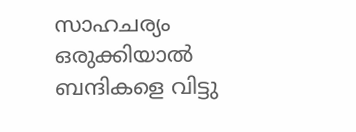സാഹചര്യം ഒരുക്കിയാൽ ബന്ദികളെ വിട്ടു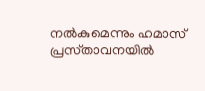നൽകുമെന്നും ഹമാസ് പ്രസ്‌താവനയിൽ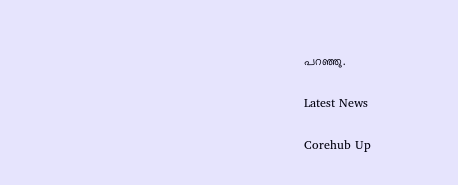പറഞ്ഞു.

Latest News

Corehub Up